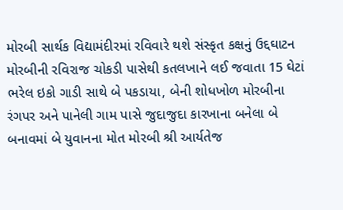મોરબી સાર્થક વિદ્યામંદીરમાં રવિવારે થશે સંસ્કૃત કક્ષનું ઉદ્દઘાટન મોરબીની રવિરાજ ચોકડી પાસેથી કતલખાને લઈ જવાતા 15 ઘેટાં ભરેલ ઇકો ગાડી સાથે બે પકડાયા, બેની શોધખોળ મોરબીના રંગપર અને પાનેલી ગામ પાસે જુદાજુદા કારખાના બનેલા બે બનાવમાં બે યુવાનના મોત મોરબી શ્રી આર્યતેજ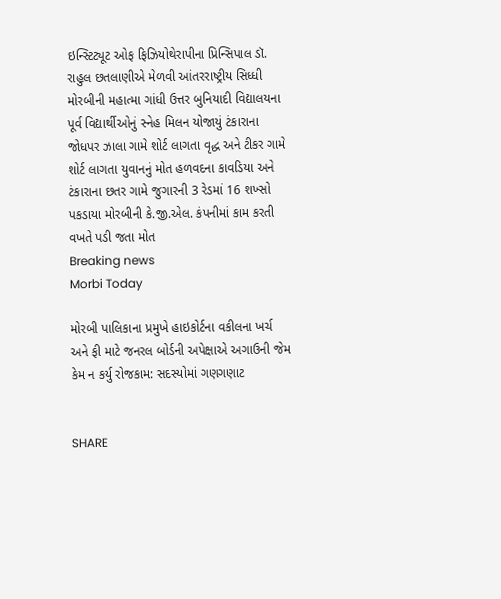ઇન્સ્ટિટ્યૂટ ઓફ ફિઝિયોથેરાપીના પ્રિન્સિપાલ ડૉ. રાહુલ છતલાણીએ મેળવી આંતરરાષ્ટ્રીય સિધ્ધી મોરબીની મહાત્મા ગાંધી ઉત્તર બુનિયાદી વિદ્યાલયના પૂર્વ વિદ્યાર્થીઓનું સ્નેહ મિલન યોજાયું ટંકારાના જોધપર ઝાલા ગામે શોર્ટ લાગતા વૃદ્ધ અને ટીકર ગામે શોર્ટ લાગતા યુવાનનું મોત હળવદના કાવડિયા અને ટંકારાના છતર ગામે જુગારની 3 રેડમાં 16 શખ્સો પકડાયા મોરબીની કે.જી.એલ. કંપનીમાં કામ કરતી વખતે પડી જતા મોત
Breaking news
Morbi Today

મોરબી પાલિકાના પ્રમુખે હાઇકોર્ટના વકીલના ખર્ચ અને ફી માટે જનરલ બોર્ડની અપેક્ષાએ અગાઉની જેમ કેમ ન કર્યુ રોજકામ: સદસ્યોમાં ગણગણાટ


SHARE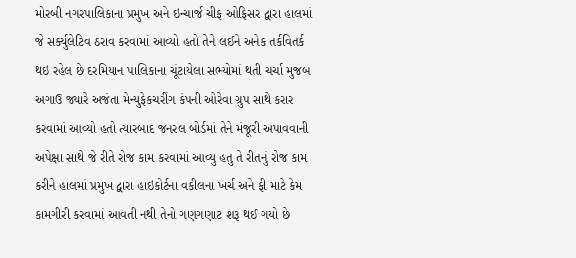મોરબી નગરપાલિકાના પ્રમુખ અને ઇન્ચાર્જ ચીફ ઓફિસર દ્વારા હાલમાં જે સર્ક્યુલેટિવ ઠરાવ કરવામાં આવ્યો હતો તેને લઈને અનેક તર્કવિતર્ક થઇ રહેલ છે દરમિયાન પાલિકાના ચૂંટાયેલા સભ્યોમાં થતી ચર્ચા મુજબ અગાઉ જ્યારે અજંતા મેન્યુફેકચરીંગ કંપની ઓરેવા ગ્રુપ સાથે કરાર કરવામાં આવ્યો હતો ત્યારબાદ જનરલ બોર્ડમાં તેને મંજૂરી અપાવવાની અપેક્ષા સાથે જે રીતે રોજ કામ કરવામાં આવ્યુ હતુ તે રીતનું રોજ કામ કરીને હાલમાં પ્રમુખ દ્વારા હાઇકોર્ટના વકીલના ખર્ચ અને ફી માટે કેમ કામગીરી કરવામાં આવતી નથી તેનો ગણગણાટ શરૂ થઈ ગયો છે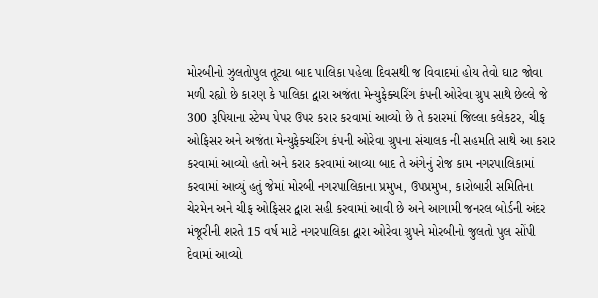મોરબીનો ઝુલતોપુલ તૂટ્યા બાદ પાલિકા પહેલા દિવસથી જ વિવાદમાં હોય તેવો ઘાટ જોવા મળી રહ્યો છે કારણ કે પાલિકા દ્વારા અજંતા મેન્યુફેક્ચરિંગ કંપની ઓરેવા ગ્રુપ સાથે છેલ્લે જે 300 રૂપિયાના સ્ટેમ્પ પેપર ઉપર કરાર કરવામાં આવ્યો છે તે કરારમાં જિલ્લા કલેકટર, ચીફ ઓફિસર અને અજંતા મેન્યુફેક્ચરિંગ કંપની ઓરેવા ગ્રુપના સંચાલક ની સહમતિ સાથે આ કરાર કરવામાં આવ્યો હતો અને કરાર કરવામાં આવ્યા બાદ તે અંગેનું રોજ કામ નગરપાલિકામાં કરવામાં આવ્યું હતું જેમાં મોરબી નગરપાલિકાના પ્રમુખ, ઉપપ્રમુખ, કારોબારી સમિતિના ચેરમેન અને ચીફ ઓફિસર દ્વારા સહી કરવામાં આવી છે અને આગામી જનરલ બોર્ડની અંદર મંજૂરીની શરતે 15 વર્ષ માટે નગરપાલિકા દ્વારા ઓરેવા ગ્રુપને મોરબીનો જુલતો પુલ સોંપી દેવામાં આવ્યો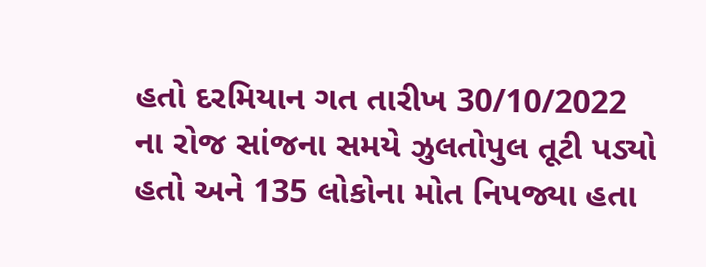હતો દરમિયાન ગત તારીખ 30/10/2022 ના રોજ સાંજના સમયે ઝુલતોપુલ તૂટી પડ્યો હતો અને 135 લોકોના મોત નિપજ્યા હતા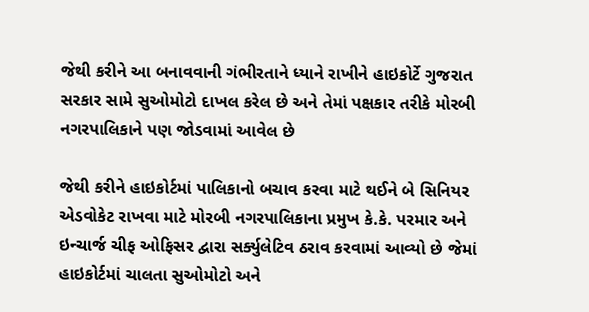જેથી કરીને આ બનાવવાની ગંભીરતાને ધ્યાને રાખીને હાઇકોર્ટે ગુજરાત સરકાર સામે સુઓમોટો દાખલ કરેલ છે અને તેમાં પક્ષકાર તરીકે મોરબી નગરપાલિકાને પણ જોડવામાં આવેલ છે

જેથી કરીને હાઇકોર્ટમાં પાલિકાનો બચાવ કરવા માટે થઈને બે સિનિયર એડવોકેટ રાખવા માટે મોરબી નગરપાલિકાના પ્રમુખ કે.કે. પરમાર અને ઇન્ચાર્જ ચીફ ઓફિસર દ્વારા સર્ક્યુલેટિવ ઠરાવ કરવામાં આવ્યો છે જેમાં હાઇકોર્ટમાં ચાલતા સુઓમોટો અને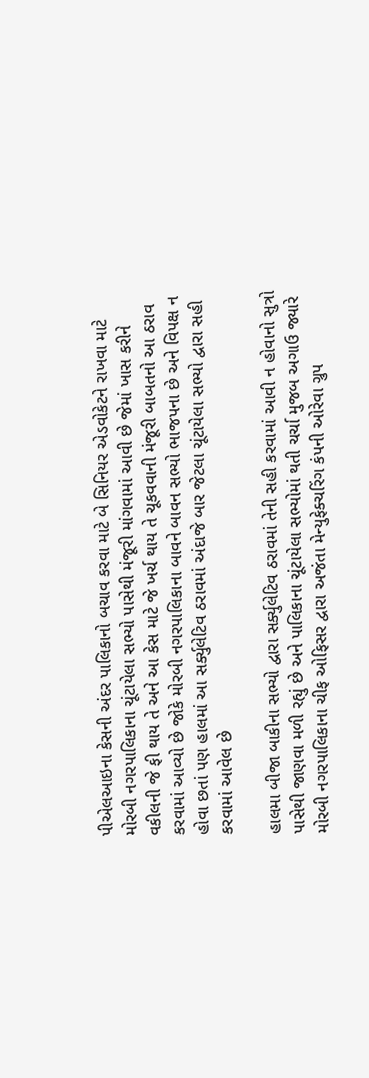પીએલઆઇના કેસની અંદર પાલિકાનો બચાવ કરવા માટે બે સિનિયર એડવોકેટને રાખવા માટે મોરબી નગરપાલિકાના ચૂંટાયેલા સભ્યો પાસેથી મંજૂરી માંગવામાં આવી છે જેમાં ખાસ કરીને વકીલની જે ફી થાય તે અને આ કેસ માટે જે ખર્ચ થાય તે ચૂકવવાની મંજૂરી બાબતનો આ ઠરાવ કરવામાં આવ્યો છે જોકે મોરબી નગરપાલિકાના બાવને બાવન સભ્યો ભાજપના છે અને વિપક્ષ ન હોવા છતાં પણ હાલમાં આ સર્ક્યુલેટિવ ઠરાવમાં અંદાજે બાર જેટલા ચૂંટાયેલા સભ્યો દ્વારા સહી કરવામાં આવેલ છે

હાલમા બીજા બાકીના સભ્યો દ્વારા સર્ક્યુલેટિવ ઠરાવમાં તેની સહી કરવામાં આવી ન હોવાનો સુત્રો પાસેથી જાણવા મળી રહ્યું છે અને પાલિકાના ચૂંટાયેલા સભ્યોમાં થતી ચર્ચા મુજબ અગાઉ જ્યારે મોરબી નગરપાલિકાના ચીફ ઓફિસર દ્વારા અજંતા મેન્યુફેક્ચરિંગ કંપની ઓરેવા ગ્રુપ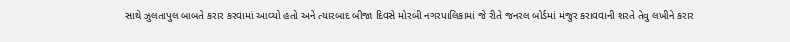સાથે ઝુલતાપુલ બાબતે કરાર કરવામાં આવ્યો હતો અને ત્યારબાદ બીજા દિવસે મોરબી નગરપાલિકામાં જે રીતે જનરલ બોર્ડમાં મંજુર કરાવવાની શરતે તેવુ લખીને કરાર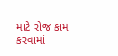માટે રોજ કામ કરવામાં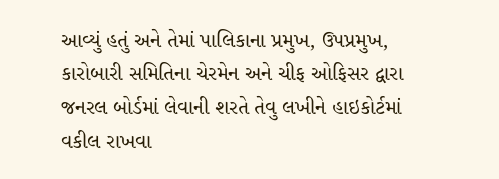આવ્યું હતું અને તેમાં પાલિકાના પ્રમુખ, ઉપપ્રમુખ, કારોબારી સમિતિના ચેરમેન અને ચીફ ઓફિસર દ્વારા જનરલ બોર્ડમાં લેવાની શરતે તેવુ લખીને હાઇકોર્ટમાં વકીલ રાખવા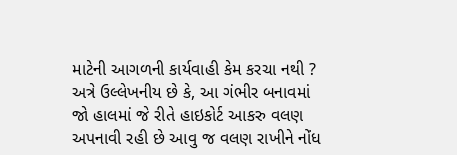માટેની આગળની કાર્યવાહી કેમ કરચા નથી ? અત્રે ઉલ્લેખનીય છે કે, આ ગંભીર બનાવમાં જો હાલમાં જે રીતે હાઇકોર્ટ આકરુ વલણ અપનાવી રહી છે આવુ જ વલણ રાખીને નોંધ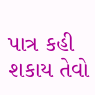પાત્ર કહી શકાય તેવો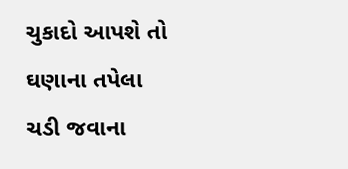ચુકાદો આપશે તો ઘણાના તપેલા ચડી જવાના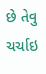છે તેવુ ચર્ચાઇ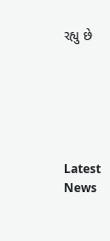રહ્યુ છે






Latest News